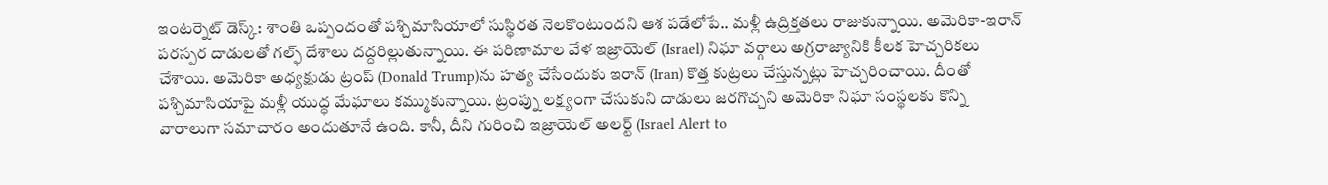ఇంటర్నెట్ డెస్క్: శాంతి ఒప్పందంతో పశ్చిమాసియాలో సుస్థిరత నెలకొంటుందని ఆశ పడేలోపే.. మళ్లీ ఉద్రిక్తతలు రాజుకున్నాయి. అమెరికా-ఇరాన్ పరస్పర దాడులతో గల్ఫ్ దేశాలు దద్దరిల్లుతున్నాయి. ఈ పరిణామాల వేళ ఇజ్రాయెల్ (Israel) నిఘా వర్గాలు అగ్రరాజ్యానికి కీలక హెచ్చరికలు చేశాయి. అమెరికా అధ్యక్షుడు ట్రంప్ (Donald Trump)ను హత్య చేసేందుకు ఇరాన్ (Iran) కొత్త కుట్రలు చేస్తున్నట్లు హెచ్చరించాయి. దీంతో పశ్చిమాసియాపై మళ్లీ యుద్ధ మేఘాలు కమ్ముకున్నాయి. ట్రంప్ను లక్ష్యంగా చేసుకుని దాడులు జరగొచ్చని అమెరికా నిఘా సంస్థలకు కొన్ని వారాలుగా సమాచారం అందుతూనే ఉంది. కానీ, దీని గురించి ఇజ్రాయెల్ అలర్ట్ (Israel Alert to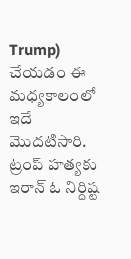Trump) చేయడం ఈ మధ్యకాలంలో ఇదే మొదటిసారి. ట్రంప్ హత్యకు ఇరాన్ ఓ నిర్దిష్ట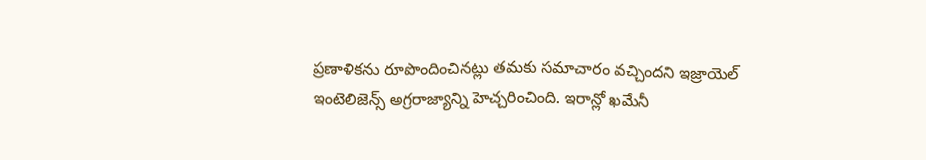ప్రణాళికను రూపొందించినట్లు తమకు సమాచారం వచ్చిందని ఇజ్రాయెల్ ఇంటెలిజెన్స్ అగ్రరాజ్యాన్ని హెచ్చరించింది. ఇరాన్లో ఖమేనీ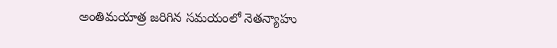అంతిమయాత్ర జరిగిన సమయంలో నెతన్యాహు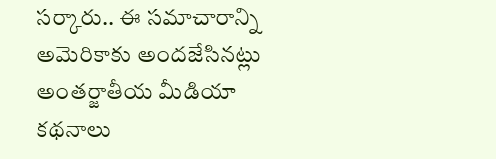సర్కారు.. ఈ సమాచారాన్ని అమెరికాకు అందజేసినట్లు అంతర్జాతీయ మీడియా కథనాలు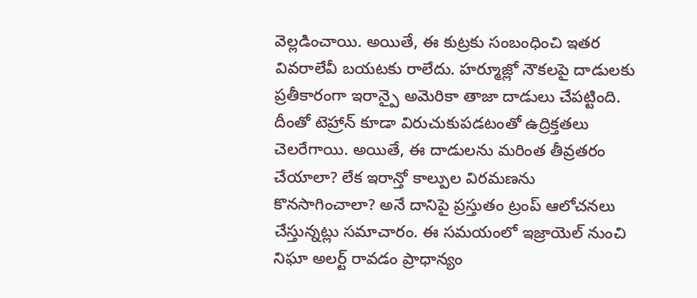వెల్లడించాయి. అయితే, ఈ కుట్రకు సంబంధించి ఇతర వివరాలేవీ బయటకు రాలేదు. హర్మూజ్లో నౌకలపై దాడులకు ప్రతీకారంగా ఇరాన్పై అమెరికా తాజా దాడులు చేపట్టింది. దీంతో టెహ్రాన్ కూడా విరుచుకుపడటంతో ఉద్రిక్తతలు చెలరేగాయి. అయితే, ఈ దాడులను మరింత తీవ్రతరం చేయాలా? లేక ఇరాన్తో కాల్పుల విరమణను కొనసాగించాలా? అనే దానిపై ప్రస్తుతం ట్రంప్ ఆలోచనలు చేస్తున్నట్లు సమాచారం. ఈ సమయంలో ఇజ్రాయెల్ నుంచి నిఘా అలర్ట్ రావడం ప్రాధాన్యం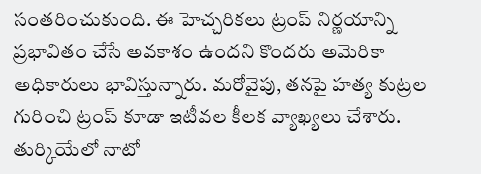సంతరించుకుంది. ఈ హెచ్చరికలు ట్రంప్ నిర్ణయాన్ని ప్రభావితం చేసే అవకాశం ఉందని కొందరు అమెరికా అధికారులు భావిస్తున్నారు. మరోవైపు, తనపై హత్య కుట్రల గురించి ట్రంప్ కూడా ఇటీవల కీలక వ్యాఖ్యలు చేశారు. తుర్కియేలో నాటో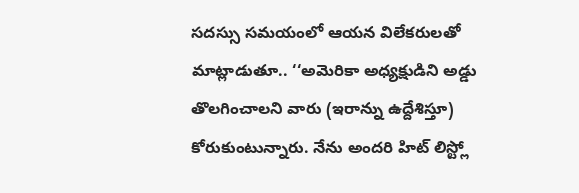సదస్సు సమయంలో ఆయన విలేకరులతో మాట్లాడుతూ.. ‘‘అమెరికా అధ్యక్షుడిని అడ్డు తొలగించాలని వారు (ఇరాన్ను ఉద్దేశిస్తూ) కోరుకుంటున్నారు. నేను అందరి హిట్ లిస్ట్లో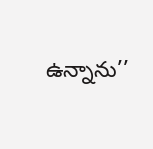ఉన్నాను’’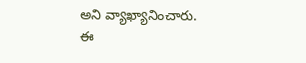అని వ్యాఖ్యానించారు. ఈ